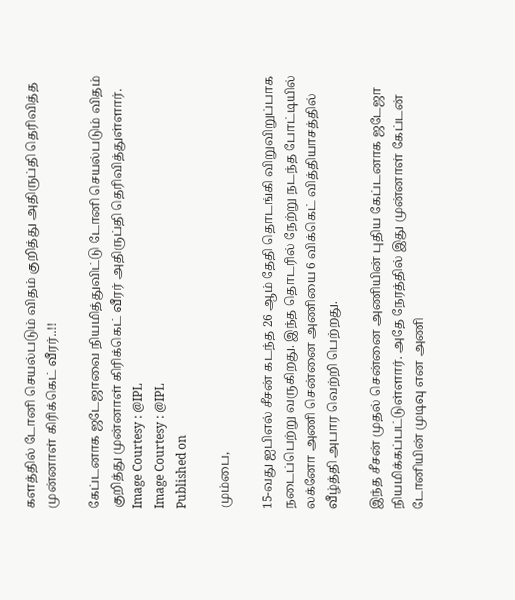களத்தில் டோனி செயல்படும் விதம் குறித்து அதிருப்தி தெரிவித்த முன்னாள் கிரிக்கெட் வீரர்..!!

கேப்டனாக ஜடேஜாவை நியமித்துவிட்டு டோனி செயல்படும் விதம் குறித்து முன்னாள் கிரிக்கெட் வீரர் அதிருப்தி தெரிவித்துள்ளார்.
Image Courtesy : @IPL
Image Courtesy : @IPL
Published on

மும்பை,

15-வது ஐபிஎல் சீசன் கடந்த 26 ஆம் தேதி தொடங்கி விறுவிறுப்பாக நடைப்பெற்று வருகிறது. இந்த தொடரில் நேற்று நடந்த போட்டியில் லக்னோ அணி சென்னை அணியை 6 விக்கெட் வித்தியாசத்தில் வீழ்த்தி அபார வெற்றி பெற்றது.

இந்த சீசன் முதல் சென்னை அணியின் புதிய கேப்டனாக ஜடேஜா நியமிக்கப்பட்டுள்ளார். அதே நேரத்தில் இது முன்னாள் கேப்டன் டோனியின் முடிவு என அணி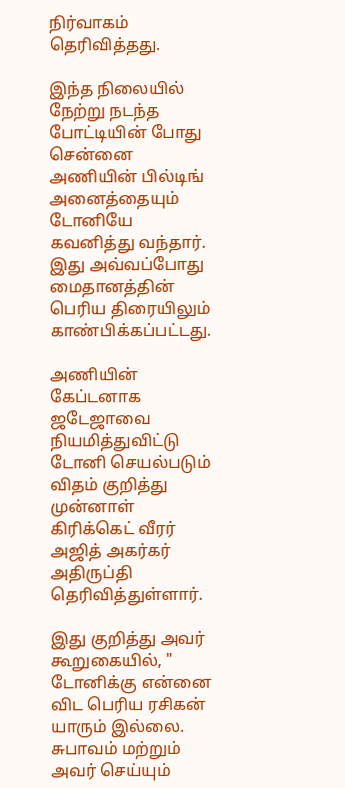நிர்வாகம் தெரிவித்தது.

இந்த நிலையில் நேற்று நடந்த போட்டியின் போது சென்னை அணியின் பில்டிங் அனைத்தையும் டோனியே கவனித்து வந்தார். இது அவ்வப்போது மைதானத்தின் பெரிய திரையிலும் காண்பிக்கப்பட்டது.

அணியின் கேப்டனாக ஜடேஜாவை நியமித்துவிட்டு டோனி செயல்படும் விதம் குறித்து முன்னாள் கிரிக்கெட் வீரர் அஜித் அகர்கர் அதிருப்தி தெரிவித்துள்ளார்.

இது குறித்து அவர் கூறுகையில், " டோனிக்கு என்னை விட பெரிய ரசிகன் யாரும் இல்லை. சுபாவம் மற்றும் அவர் செய்யும்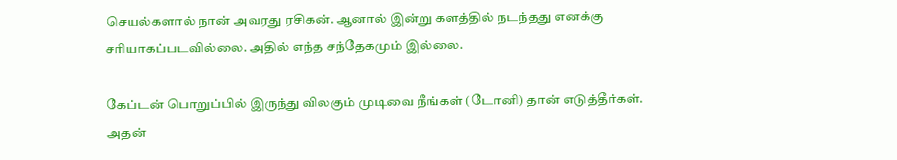செயல்களால் நான் அவரது ரசிகன். ஆனால் இன்று களத்தில் நடந்தது எனக்கு சரியாகப்படவில்லை. அதில் எந்த சந்தேகமும் இல்லை.

கேப்டன் பொறுப்பில் இருந்து விலகும் முடிவை நீங்கள் (டோனி) தான் எடுத்தீர்கள். அதன்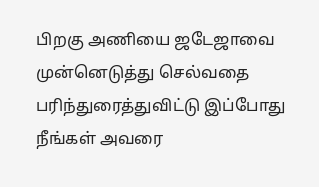பிறகு அணியை ஜடேஜாவை முன்னெடுத்து செல்வதை பரிந்துரைத்துவிட்டு இப்போது நீங்கள் அவரை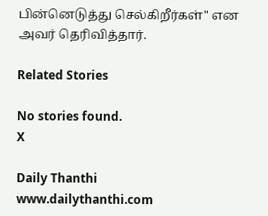பின்னெடுத்து செல்கிறீர்கள்" என அவர் தெரிவித்தார்.

Related Stories

No stories found.
X

Daily Thanthi
www.dailythanthi.com